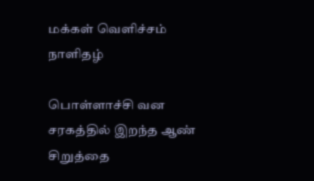மக்கள் வெளிச்சம் நாளிதழ்

பொள்ளாச்சி வன சரகத்தில் இறந்த ஆண் சிறுத்தை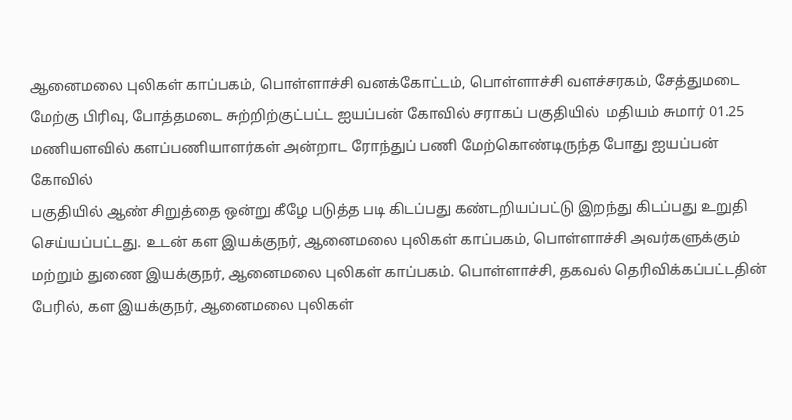ஆனைமலை புலிகள் காப்பகம், பொள்ளாச்சி வனக்கோட்டம், பொள்ளாச்சி வளச்சரகம், சேத்துமடை மேற்கு பிரிவு, போத்தமடை சுற்றிற்குட்பட்ட ஐயப்பன் கோவில் சராகப் பகுதியில்  மதியம் சுமார் 01.25 மணியளவில் களப்பணியாளர்கள் அன்றாட ரோந்துப் பணி மேற்கொண்டிருந்த போது ஐயப்பன் கோவில்
பகுதியில் ஆண் சிறுத்தை ஒன்று கீழே படுத்த படி கிடப்பது கண்டறியப்பட்டு இறந்து கிடப்பது உறுதி செய்யப்பட்டது. உடன் கள இயக்குநர், ஆனைமலை புலிகள் காப்பகம், பொள்ளாச்சி அவர்களுக்கும் மற்றும் துணை இயக்குநர், ஆனைமலை புலிகள் காப்பகம். பொள்ளாச்சி, தகவல் தெரிவிக்கப்பட்டதின் பேரில், கள இயக்குநர், ஆனைமலை புலிகள்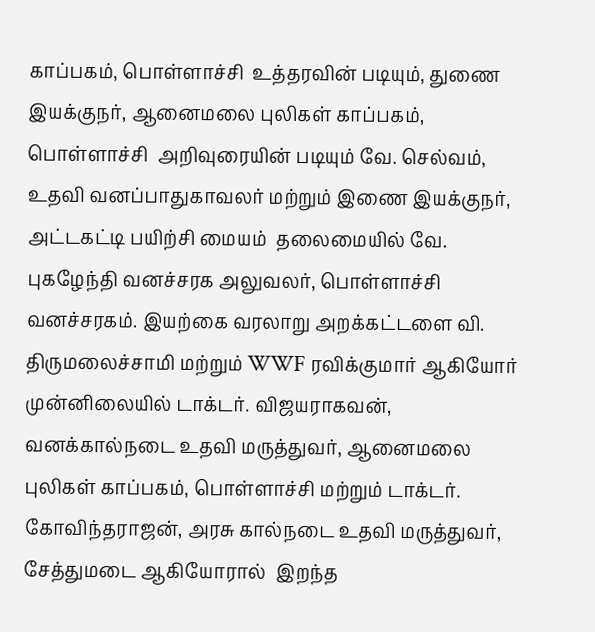காப்பகம், பொள்ளாச்சி  உத்தரவின் படியும், துணை இயக்குநர், ஆனைமலை புலிகள் காப்பகம், பொள்ளாச்சி  அறிவுரையின் படியும் வே. செல்வம், உதவி வனப்பாதுகாவலர் மற்றும் இணை இயக்குநர், அட்டகட்டி பயிற்சி மையம்  தலைமையில் வே. புகழேந்தி வனச்சரக அலுவலர், பொள்ளாச்சி வனச்சரகம். இயற்கை வரலாறு அறக்கட்டளை வி. திருமலைச்சாமி மற்றும் WWF ரவிக்குமார் ஆகியோர் முன்னிலையில் டாக்டர். விஜயராகவன், வனக்கால்நடை உதவி மருத்துவர், ஆனைமலை புலிகள் காப்பகம், பொள்ளாச்சி மற்றும் டாக்டர். கோவிந்தராஜன், அரசு கால்நடை உதவி மருத்துவர், சேத்துமடை ஆகியோரால்  இறந்த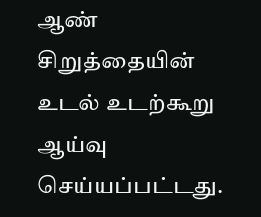ஆண் சிறுத்தையின் உடல் உடற்கூறு ஆய்வு செய்யப்பட்டது.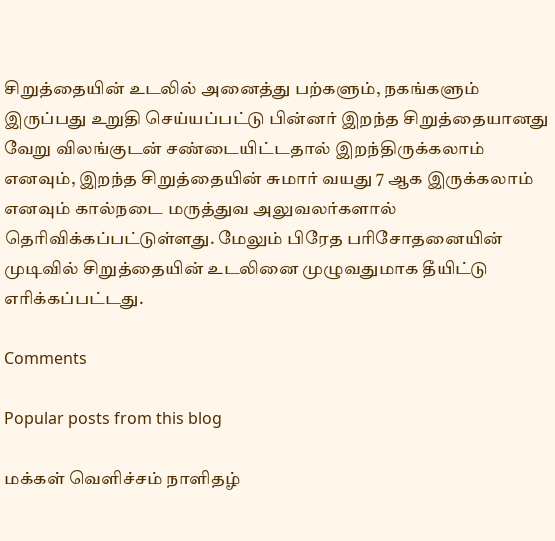சிறுத்தையின் உடலில் அனைத்து பற்களும், நகங்களும் இருப்பது உறுதி செய்யப்பட்டு பின்னர் இறந்த சிறுத்தையானது வேறு விலங்குடன் சண்டையிட்டதால் இறந்திருக்கலாம் எனவும், இறந்த சிறுத்தையின் சுமார் வயது 7 ஆக இருக்கலாம் எனவும் கால்நடை மருத்துவ அலுவலர்களால் தெரிவிக்கப்பட்டுள்ளது. மேலும் பிரேத பரிசோதனையின் முடிவில் சிறுத்தையின் உடலினை முழுவதுமாக தீயிட்டு எரிக்கப்பட்டது.

Comments

Popular posts from this blog

மக்கள் வெளிச்சம் நாளிதழ்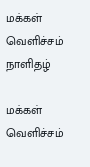மக்கள் வெளிச்சம் நாளிதழ்

மக்கள் வெளிச்சம்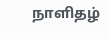நாளிதழ்